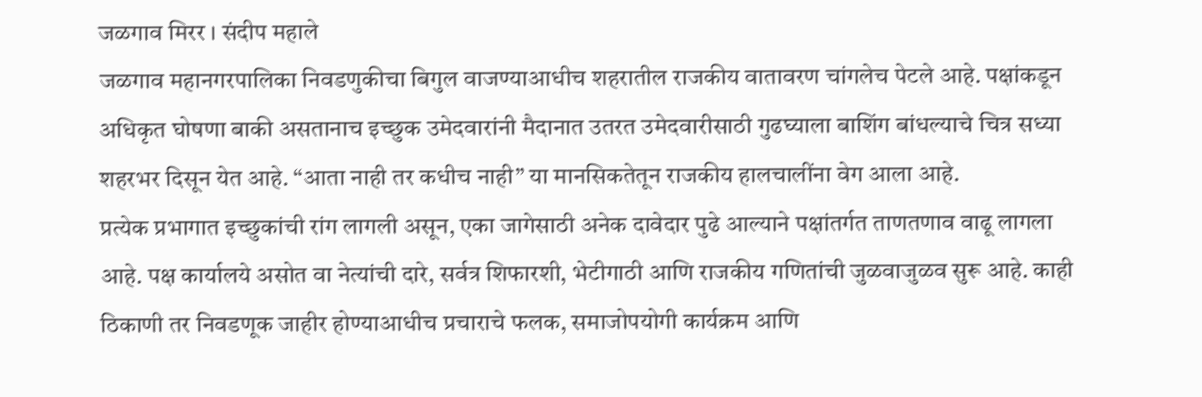जळगाव मिरर । संदीप महाले
जळगाव महानगरपालिका निवडणुकीचा बिगुल वाजण्याआधीच शहरातील राजकीय वातावरण चांगलेच पेटले आहे. पक्षांकडून अधिकृत घोषणा बाकी असतानाच इच्छुक उमेदवारांनी मैदानात उतरत उमेदवारीसाठी गुढघ्याला बाशिंग बांधल्याचे चित्र सध्या शहरभर दिसून येत आहे. “आता नाही तर कधीच नाही” या मानसिकतेतून राजकीय हालचालींना वेग आला आहे.
प्रत्येक प्रभागात इच्छुकांची रांग लागली असून, एका जागेसाठी अनेक दावेदार पुढे आल्याने पक्षांतर्गत ताणतणाव वाढू लागला आहे. पक्ष कार्यालये असोत वा नेत्यांची दारे, सर्वत्र शिफारशी, भेटीगाठी आणि राजकीय गणितांची जुळवाजुळव सुरू आहे. काही ठिकाणी तर निवडणूक जाहीर होण्याआधीच प्रचाराचे फलक, समाजोपयोगी कार्यक्रम आणि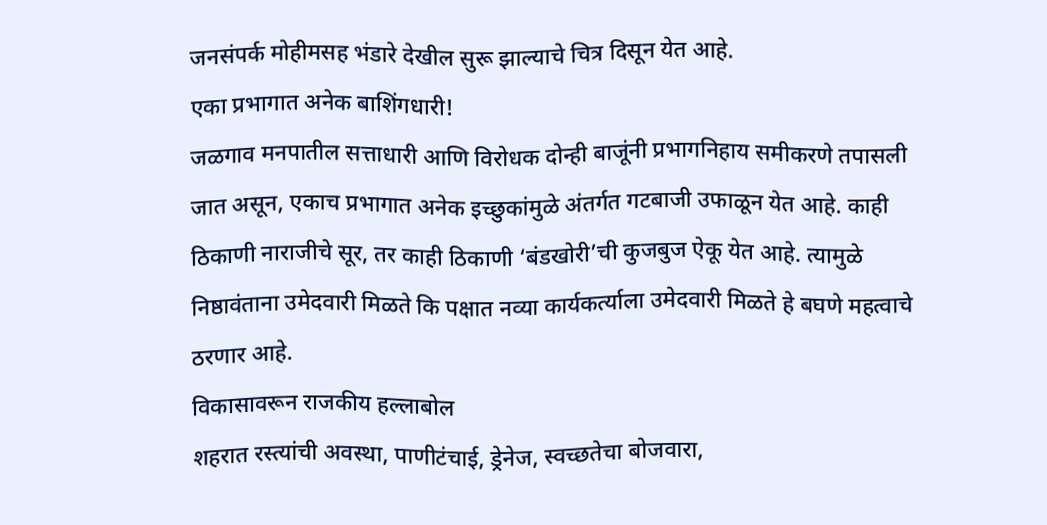जनसंपर्क मोहीमसह भंडारे देखील सुरू झाल्याचे चित्र दिसून येत आहे.
एका प्रभागात अनेक बाशिंगधारी!
जळगाव मनपातील सत्ताधारी आणि विरोधक दोन्ही बाजूंनी प्रभागनिहाय समीकरणे तपासली जात असून, एकाच प्रभागात अनेक इच्छुकांमुळे अंतर्गत गटबाजी उफाळून येत आहे. काही ठिकाणी नाराजीचे सूर, तर काही ठिकाणी ‘बंडखोरी’ची कुजबुज ऐकू येत आहे. त्यामुळे निष्ठावंताना उमेदवारी मिळते कि पक्षात नव्या कार्यकर्त्याला उमेदवारी मिळते हे बघणे महत्वाचे ठरणार आहे.
विकासावरून राजकीय हल्लाबोल
शहरात रस्त्यांची अवस्था, पाणीटंचाई, ड्रेनेज, स्वच्छतेचा बोजवारा,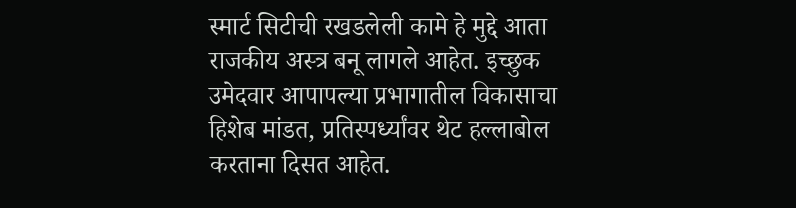स्मार्ट सिटीची रखडलेली कामे हे मुद्दे आता राजकीय अस्त्र बनू लागले आहेत. इच्छुक उमेदवार आपापल्या प्रभागातील विकासाचा हिशेब मांडत, प्रतिस्पर्ध्यांवर थेट हल्लाबोल करताना दिसत आहेत.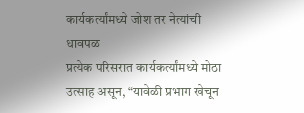कार्यकर्त्यांमध्ये जोश तर नेत्यांची धावपळ
प्रत्येक परिसरात कार्यकर्त्यांमध्ये मोठा उत्साह असून, “यावेळी प्रभाग खेचून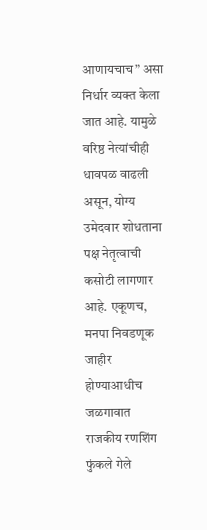आणायचाच” असा निर्धार व्यक्त केला जात आहे. यामुळे वरिष्ठ नेत्यांचीही धावपळ वाढली असून, योग्य उमेदवार शोधताना पक्ष नेतृत्वाची कसोटी लागणार आहे. एकूणच, मनपा निवडणूक जाहीर होण्याआधीच जळगावात राजकीय रणशिंग फुंकले गेले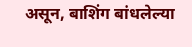असून, बाशिंग बांधलेल्या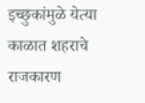इच्छुकांमुळे येत्या काळात शहराचे राजकारण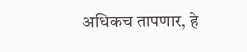अधिकच तापणार, हे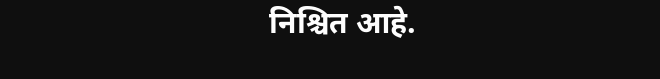निश्चित आहे.